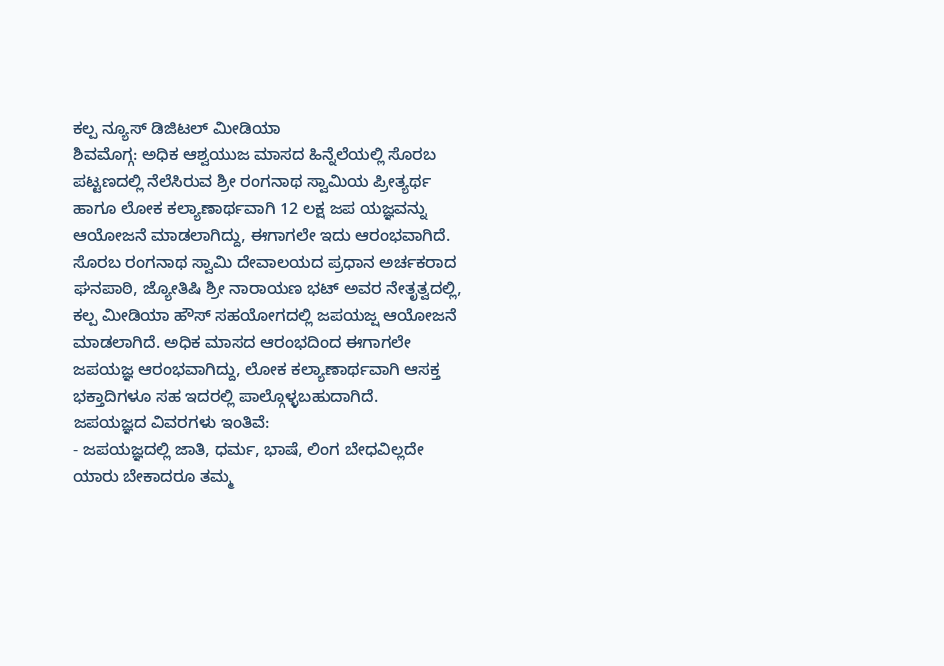ಕಲ್ಪ ನ್ಯೂಸ್ ಡಿಜಿಟಲ್ ಮೀಡಿಯಾ
ಶಿವಮೊಗ್ಗ: ಅಧಿಕ ಆಶ್ವಯುಜ ಮಾಸದ ಹಿನ್ನೆಲೆಯಲ್ಲಿ ಸೊರಬ ಪಟ್ಟಣದಲ್ಲಿ ನೆಲೆಸಿರುವ ಶ್ರೀ ರಂಗನಾಥ ಸ್ವಾಮಿಯ ಪ್ರೀತ್ಯರ್ಥ ಹಾಗೂ ಲೋಕ ಕಲ್ಯಾಣಾರ್ಥವಾಗಿ 12 ಲಕ್ಷ ಜಪ ಯಜ್ಞವನ್ನು ಆಯೋಜನೆ ಮಾಡಲಾಗಿದ್ದು, ಈಗಾಗಲೇ ಇದು ಆರಂಭವಾಗಿದೆ.
ಸೊರಬ ರಂಗನಾಥ ಸ್ವಾಮಿ ದೇವಾಲಯದ ಪ್ರಧಾನ ಅರ್ಚಕರಾದ ಘನಪಾಠಿ, ಜ್ಯೋತಿಷಿ ಶ್ರೀ ನಾರಾಯಣ ಭಟ್ ಅವರ ನೇತೃತ್ವದಲ್ಲಿ, ಕಲ್ಪ ಮೀಡಿಯಾ ಹೌಸ್ ಸಹಯೋಗದಲ್ಲಿ ಜಪಯಜ್ಷ ಆಯೋಜನೆ ಮಾಡಲಾಗಿದೆ. ಅಧಿಕ ಮಾಸದ ಆರಂಭದಿಂದ ಈಗಾಗಲೇ ಜಪಯಜ್ಞ ಆರಂಭವಾಗಿದ್ದು, ಲೋಕ ಕಲ್ಯಾಣಾರ್ಥವಾಗಿ ಆಸಕ್ತ ಭಕ್ತಾದಿಗಳೂ ಸಹ ಇದರಲ್ಲಿ ಪಾಲ್ಗೊಳ್ಳಬಹುದಾಗಿದೆ.
ಜಪಯಜ್ಞದ ವಿವರಗಳು ಇಂತಿವೆ:
- ಜಪಯಜ್ಞದಲ್ಲಿ ಜಾತಿ, ಧರ್ಮ, ಭಾಷೆ, ಲಿಂಗ ಬೇಧವಿಲ್ಲದೇ ಯಾರು ಬೇಕಾದರೂ ತಮ್ಮ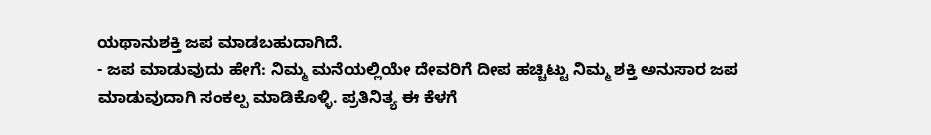ಯಥಾನುಶಕ್ತಿ ಜಪ ಮಾಡಬಹುದಾಗಿದೆ.
- ಜಪ ಮಾಡುವುದು ಹೇಗೆ: ನಿಮ್ಮ ಮನೆಯಲ್ಲಿಯೇ ದೇವರಿಗೆ ದೀಪ ಹಚ್ಚಿಟ್ಟು ನಿಮ್ಮ ಶಕ್ತಿ ಅನುಸಾರ ಜಪ ಮಾಡುವುದಾಗಿ ಸಂಕಲ್ಪ ಮಾಡಿಕೊಳ್ಳಿ. ಪ್ರತಿನಿತ್ಯ ಈ ಕೆಳಗೆ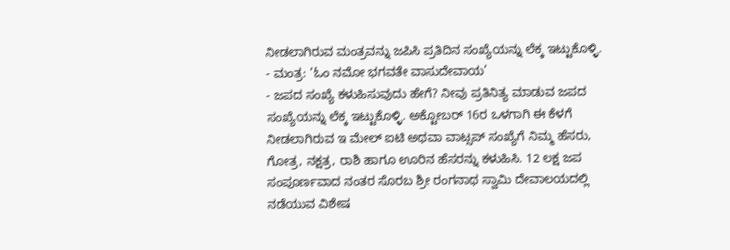ನೀಡಲಾಗಿರುವ ಮಂತ್ರವನ್ನು ಜಪಿಸಿ ಪ್ರತಿದಿನ ಸಂಖ್ಯೆಯನ್ನು ಲೆಕ್ಕ ಇಟ್ಟುಕೊಳ್ಳಿ.
- ಮಂತ್ರ: ‘ಓಂ ನಮೋ ಭಗವತೇ ವಾಸುದೇವಾಯ’
- ಜಪದ ಸಂಖ್ಯೆ ಕಳುಹಿಸುವುದು ಹೇಗೆ? ನೀವು ಪ್ರತಿನಿತ್ಯ ಮಾಡುವ ಜಪದ ಸಂಖ್ಯೆಯನ್ನು ಲೆಕ್ಕ ಇಟ್ಟುಕೊಳ್ಳಿ. ಅಕ್ಟೋಬರ್ 16ರ ಒಳಗಾಗಿ ಈ ಕೆಳಗೆ ನೀಡಲಾಗಿರುವ ಇ ಮೇಲ್ ಐಟಿ ಅಥವಾ ವಾಟ್ಸಪ್ ಸಂಖ್ಯೆಗೆ ನಿಮ್ಮ ಹೆಸರು, ಗೋತ್ರ, ನಕ್ಷತ್ರ, ರಾಶಿ ಹಾಗೂ ಊರಿನ ಹೆಸರನ್ನು ಕಳುಹಿಸಿ. 12 ಲಕ್ಷ ಜಪ ಸಂಪೂರ್ಣವಾದ ನಂತರ ಸೊರಬ ಶ್ರೀ ರಂಗನಾಥ ಸ್ವಾಮಿ ದೇವಾಲಯದಲ್ಲಿ ನಡೆಯುವ ವಿಶೇಷ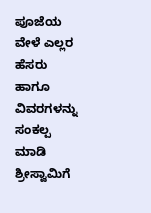ಪೂಜೆಯ ವೇಳೆ ಎಲ್ಲರ ಹೆಸರು ಹಾಗೂ ವಿವರಗಳನ್ನು ಸಂಕಲ್ಪ ಮಾಡಿ ಶ್ರೀಸ್ವಾಮಿಗೆ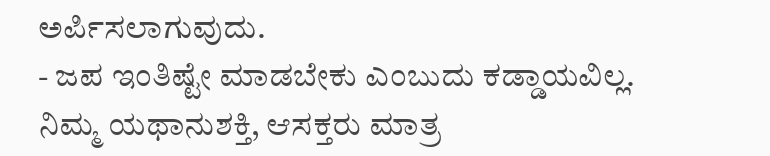ಅರ್ಪಿಸಲಾಗುವುದು.
- ಜಪ ಇಂತಿಷ್ಟೇ ಮಾಡಬೇಕು ಎಂಬುದು ಕಡ್ಡಾಯವಿಲ್ಲ. ನಿಮ್ಮ ಯಥಾನುಶಕ್ತಿ, ಆಸಕ್ತರು ಮಾತ್ರ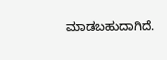ಮಾಡಬಹುದಾಗಿದೆ.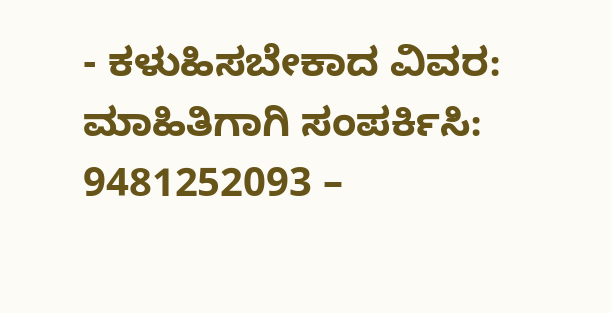- ಕಳುಹಿಸಬೇಕಾದ ವಿವರ: ಮಾಹಿತಿಗಾಗಿ ಸಂಪರ್ಕಿಸಿ: 9481252093 –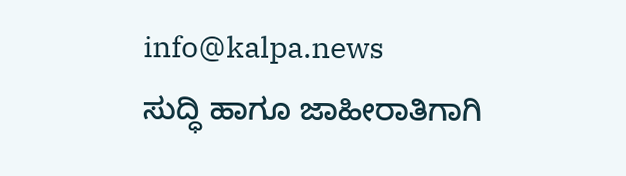info@kalpa.news
ಸುದ್ಧಿ ಹಾಗೂ ಜಾಹೀರಾತಿಗಾಗಿ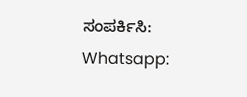ಸಂಪರ್ಕಿಸಿ: Whatsapp: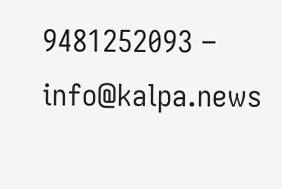9481252093 – info@kalpa.news